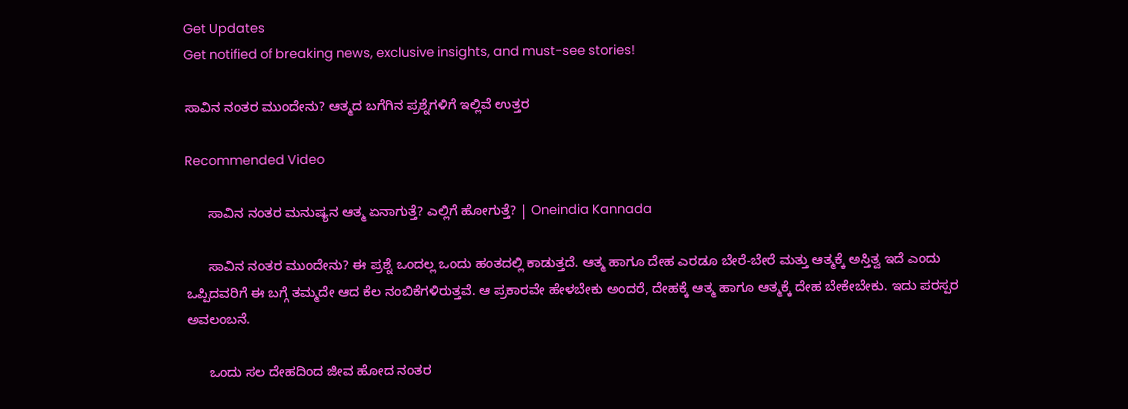Get Updates
Get notified of breaking news, exclusive insights, and must-see stories!

ಸಾವಿನ ನಂತರ ಮುಂದೇನು? ಆತ್ಮದ ಬಗೆಗಿನ ಪ್ರಶ್ನೆಗಳಿಗೆ ಇಲ್ಲಿವೆ ಉತ್ತರ

Recommended Video

      ಸಾವಿನ ನಂತರ ಮನುಷ್ಯನ ಆತ್ಮ ಏನಾಗುತ್ತೆ? ಎಲ್ಲಿಗೆ ಹೋಗುತ್ತೆ? | Oneindia Kannada

      ಸಾವಿನ ನಂತರ ಮುಂದೇನು? ಈ ಪ್ರಶ್ನೆ ಒಂದಲ್ಲ ಒಂದು ಹಂತದಲ್ಲಿ ಕಾಡುತ್ತದೆ. ಆತ್ಮ ಹಾಗೂ ದೇಹ ಎರಡೂ ಬೇರೆ-ಬೇರೆ ಮತ್ತು ಆತ್ಮಕ್ಕೆ ಅಸ್ತಿತ್ವ ಇದೆ ಎಂದು ಒಪ್ಪಿದವರಿಗೆ ಈ ಬಗ್ಗೆ ತಮ್ಮದೇ ಆದ ಕೆಲ ನಂಬಿಕೆಗಳಿರುತ್ತವೆ. ಆ ಪ್ರಕಾರವೇ ಹೇಳಬೇಕು ಅಂದರೆ, ದೇಹಕ್ಕೆ ಆತ್ಮ ಹಾಗೂ ಆತ್ಮಕ್ಕೆ ದೇಹ ಬೇಕೇಬೇಕು. ಇದು ಪರಸ್ಪರ ಅವಲಂಬನೆ.

      ಒಂದು ಸಲ ದೇಹದಿಂದ ಜೀವ ಹೋದ ನಂತರ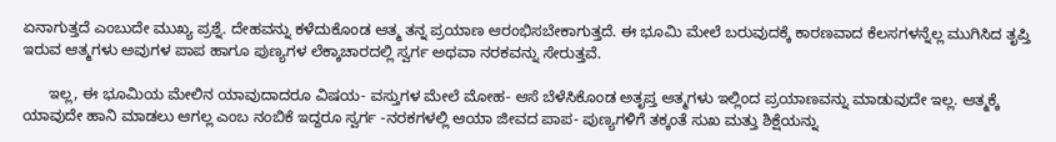ಏನಾಗುತ್ತದೆ ಎಂಬುದೇ ಮುಖ್ಯ ಪ್ರಶ್ನೆ. ದೇಹವನ್ನು ಕಳೆದುಕೊಂಡ ಆತ್ಮ ತನ್ನ ಪ್ರಯಾಣ ಆರಂಭಿಸಬೇಕಾಗುತ್ತದೆ. ಈ ಭೂಮಿ ಮೇಲೆ ಬರುವುದಕ್ಕೆ ಕಾರಣವಾದ ಕೆಲಸಗಳನ್ನೆಲ್ಲ ಮುಗಿಸಿದ ತೃಪ್ತಿ ಇರುವ ಆತ್ಮಗಳು ಅವುಗಳ ಪಾಪ ಹಾಗೂ ಪುಣ್ಯಗಳ ಲೆಕ್ಕಾಚಾರದಲ್ಲಿ ಸ್ವರ್ಗ ಅಥವಾ ನರಕವನ್ನು ಸೇರುತ್ತವೆ.

      ಇಲ್ಲ, ಈ ಭೂಮಿಯ ಮೇಲಿನ ಯಾವುದಾದರೂ ವಿಷಯ- ವಸ್ತುಗಳ ಮೇಲೆ ಮೋಹ- ಆಸೆ ಬೆಳೆಸಿಕೊಂಡ ಅತೃಪ್ತ ಆತ್ಮಗಳು ಇಲ್ಲಿಂದ ಪ್ರಯಾಣವನ್ನು ಮಾಡುವುದೇ ಇಲ್ಲ. ಆತ್ಮಕ್ಕೆ ಯಾವುದೇ ಹಾನಿ ಮಾಡಲು ಆಗಲ್ಲ ಎಂಬ ನಂಬಿಕೆ ಇದ್ದರೂ ಸ್ವರ್ಗ -ನರಕಗಳಲ್ಲಿ ಆಯಾ ಜೀವದ ಪಾಪ- ಪುಣ್ಯಗಳಿಗೆ ತಕ್ಕಂತೆ ಸುಖ ಮತ್ತು ಶಿಕ್ಷೆಯನ್ನು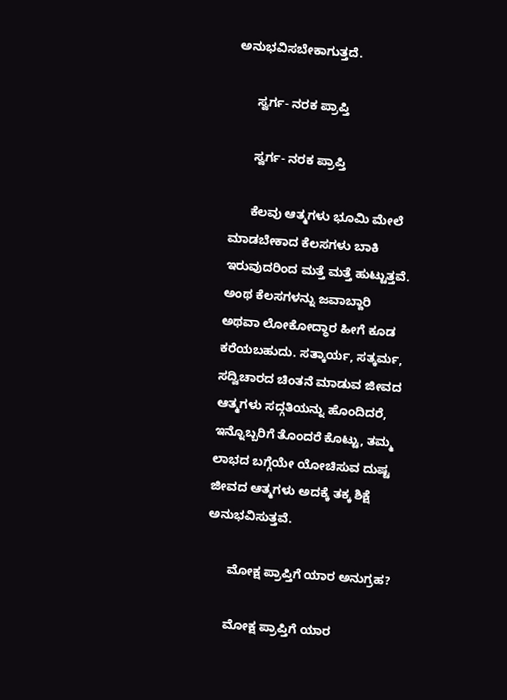ಅನುಭವಿಸಬೇಕಾಗುತ್ತದೆ.

      ಸ್ವರ್ಗ- ನರಕ ಪ್ರಾಪ್ತಿ

      ಸ್ವರ್ಗ- ನರಕ ಪ್ರಾಪ್ತಿ

      ಕೆಲವು ಆತ್ಮಗಳು ಭೂಮಿ ಮೇಲೆ ಮಾಡಬೇಕಾದ ಕೆಲಸಗಳು ಬಾಕಿ ಇರುವುದರಿಂದ ಮತ್ತೆ ಮತ್ತೆ ಹುಟ್ಟುತ್ತವೆ. ಅಂಥ ಕೆಲಸಗಳನ್ನು ಜವಾಬ್ದಾರಿ ಅಥವಾ ಲೋಕೋದ್ಧಾರ ಹೀಗೆ ಕೂಡ ಕರೆಯಬಹುದು. ಸತ್ಕಾರ್ಯ, ಸತ್ಕರ್ಮ, ಸದ್ವಿಚಾರದ ಚಿಂತನೆ ಮಾಡುವ ಜೀವದ ಆತ್ಮಗಳು ಸದ್ಗತಿಯನ್ನು ಹೊಂದಿದರೆ, ಇನ್ನೊಬ್ಬರಿಗೆ ತೊಂದರೆ ಕೊಟ್ಟು, ತಮ್ಮ ಲಾಭದ ಬಗ್ಗೆಯೇ ಯೋಚಿಸುವ ದುಷ್ಟ ಜೀವದ ಆತ್ಮಗಳು ಅದಕ್ಕೆ ತಕ್ಕ ಶಿಕ್ಷೆ ಅನುಭವಿಸುತ್ತವೆ.

      ಮೋಕ್ಷ ಪ್ರಾಪ್ತಿಗೆ ಯಾರ ಅನುಗ್ರಹ?

      ಮೋಕ್ಷ ಪ್ರಾಪ್ತಿಗೆ ಯಾರ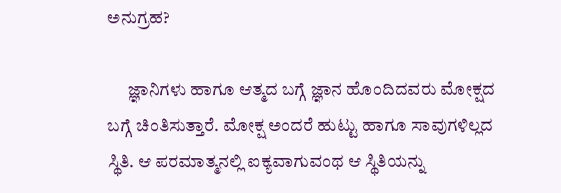ಅನುಗ್ರಹ?

      ಜ್ಞಾನಿಗಳು ಹಾಗೂ ಆತ್ಮದ ಬಗ್ಗೆ ಜ್ಞಾನ ಹೊಂದಿದವರು ಮೋಕ್ಷದ ಬಗ್ಗೆ ಚಿಂತಿಸುತ್ತಾರೆ. ಮೋಕ್ಷ ಅಂದರೆ ಹುಟ್ಟು ಹಾಗೂ ಸಾವುಗಳಿಲ್ಲದ ಸ್ಥಿತಿ. ಆ ಪರಮಾತ್ಮನಲ್ಲಿ ಐಕ್ಯವಾಗುವಂಥ ಆ ಸ್ಥಿತಿಯನ್ನು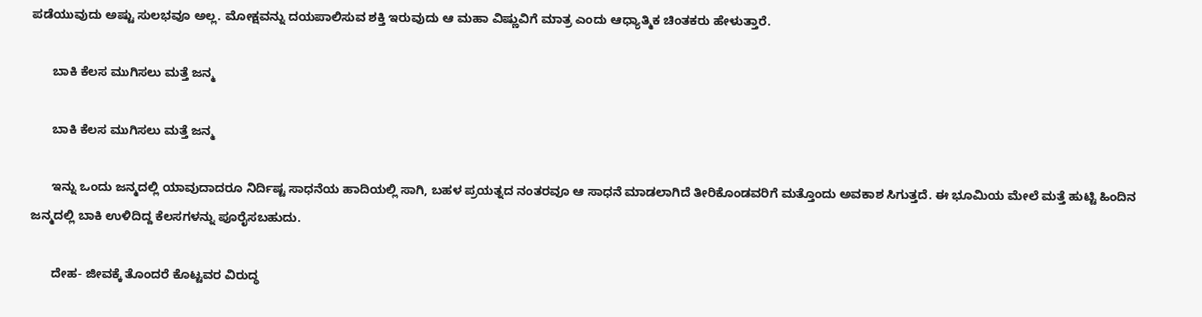ಪಡೆಯುವುದು ಅಷ್ಟು ಸುಲಭವೂ ಅಲ್ಲ. ಮೋಕ್ಷವನ್ನು ದಯಪಾಲಿಸುವ ಶಕ್ತಿ ಇರುವುದು ಆ ಮಹಾ ವಿಷ್ಣುವಿಗೆ ಮಾತ್ರ ಎಂದು ಆಧ್ಯಾತ್ಮಿಕ ಚಿಂತಕರು ಹೇಳುತ್ತಾರೆ.

      ಬಾಕಿ ಕೆಲಸ ಮುಗಿಸಲು ಮತ್ತೆ ಜನ್ಮ

      ಬಾಕಿ ಕೆಲಸ ಮುಗಿಸಲು ಮತ್ತೆ ಜನ್ಮ

      ಇನ್ನು ಒಂದು ಜನ್ಮದಲ್ಲಿ ಯಾವುದಾದರೂ ನಿರ್ದಿಷ್ಟ ಸಾಧನೆಯ ಹಾದಿಯಲ್ಲಿ ಸಾಗಿ, ಬಹಳ ಪ್ರಯತ್ನದ ನಂತರವೂ ಆ ಸಾಧನೆ ಮಾಡಲಾಗಿದೆ ತೀರಿಕೊಂಡವರಿಗೆ ಮತ್ತೊಂದು ಅವಕಾಶ ಸಿಗುತ್ತದೆ. ಈ ಭೂಮಿಯ ಮೇಲೆ ಮತ್ತೆ ಹುಟ್ಟಿ ಹಿಂದಿನ ಜನ್ಮದಲ್ಲಿ ಬಾಕಿ ಉಳಿದಿದ್ದ ಕೆಲಸಗಳನ್ನು ಪೂರೈಸಬಹುದು.

      ದೇಹ- ಜೀವಕ್ಕೆ ತೊಂದರೆ ಕೊಟ್ಟವರ ವಿರುದ್ಧ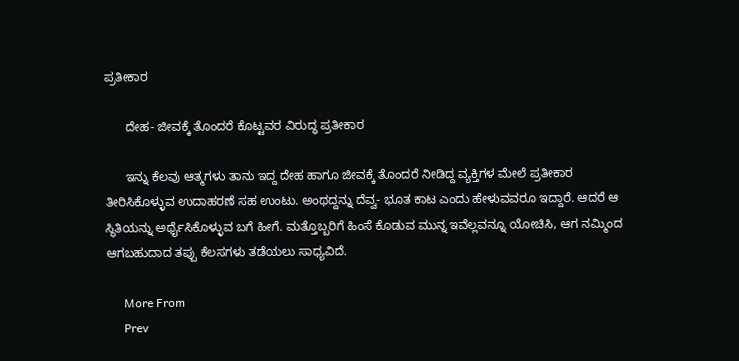ಪ್ರತೀಕಾರ

      ದೇಹ- ಜೀವಕ್ಕೆ ತೊಂದರೆ ಕೊಟ್ಟವರ ವಿರುದ್ಧ ಪ್ರತೀಕಾರ

      ಇನ್ನು ಕೆಲವು ಆತ್ಮಗಳು ತಾನು ಇದ್ದ ದೇಹ ಹಾಗೂ ಜೀವಕ್ಕೆ ತೊಂದರೆ ನೀಡಿದ್ದ ವ್ಯಕ್ತಿಗಳ ಮೇಲೆ ಪ್ರತೀಕಾರ ತೀರಿಸಿಕೊಳ್ಳುವ ಉದಾಹರಣೆ ಸಹ ಉಂಟು. ಅಂಥದ್ದನ್ನು ದೆವ್ವ- ಭೂತ ಕಾಟ ಎಂದು ಹೇಳುವವರೂ ಇದ್ದಾರೆ. ಆದರೆ ಆ ಸ್ಥಿತಿಯನ್ನು ಅರ್ಥೈಸಿಕೊಳ್ಳುವ ಬಗೆ ಹೀಗೆ. ಮತ್ತೊಬ್ಬರಿಗೆ ಹಿಂಸೆ ಕೊಡುವ ಮುನ್ನ ಇವೆಲ್ಲವನ್ನೂ ಯೋಚಿಸಿ, ಆಗ ನಮ್ಮಿಂದ ಆಗಬಹುದಾದ ತಪ್ಪು ಕೆಲಸಗಳು ತಡೆಯಲು ಸಾಧ್ಯವಿದೆ.

      More From
      Prev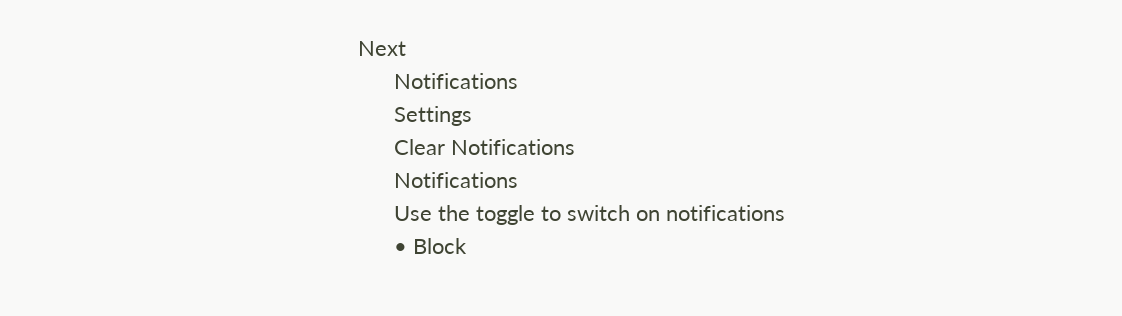Next
      Notifications
      Settings
      Clear Notifications
      Notifications
      Use the toggle to switch on notifications
      • Block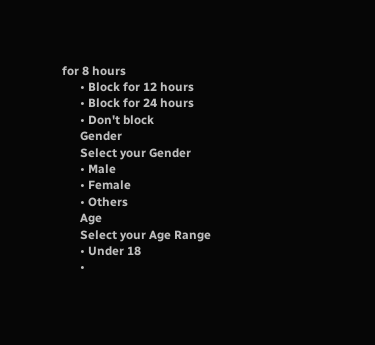for 8 hours
      • Block for 12 hours
      • Block for 24 hours
      • Don't block
      Gender
      Select your Gender
      • Male
      • Female
      • Others
      Age
      Select your Age Range
      • Under 18
      •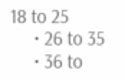18 to 25
      • 26 to 35
      • 36 to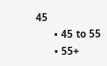45
      • 45 to 55
      • 55+